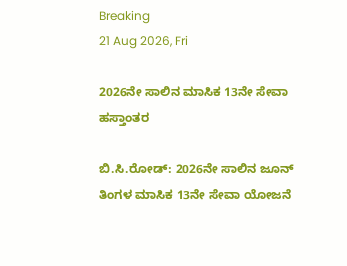Breaking
21 Aug 2026, Fri

2026ನೇ ಸಾಲಿನ ಮಾಸಿಕ 13ನೇ ಸೇವಾ ಹಸ್ತಾಂತರ

ಬಿ.ಸಿ.ರೋಡ್: 2026ನೇ ಸಾಲಿನ ಜೂನ್ ತಿಂಗಳ ಮಾಸಿಕ 13ನೇ ಸೇವಾ ಯೋಜನೆ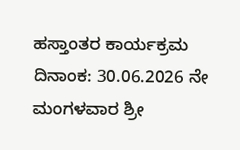ಹಸ್ತಾಂತರ ಕಾರ್ಯಕ್ರಮ ದಿನಾಂಕ: 30.06.2026 ನೇ ಮಂಗಳವಾರ ಶ್ರೀ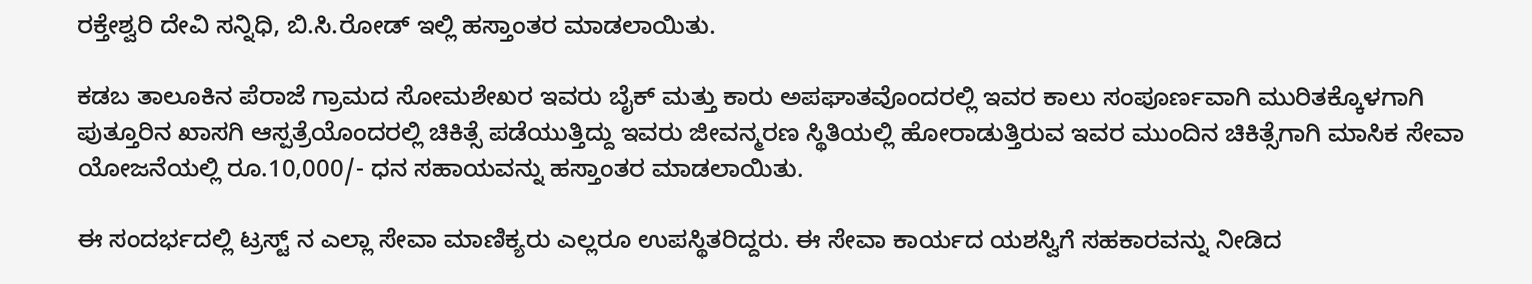ರಕ್ತೇಶ್ವರಿ ದೇವಿ ಸನ್ನಿಧಿ, ಬಿ.ಸಿ.ರೋಡ್ ಇಲ್ಲಿ ಹಸ್ತಾಂತರ ಮಾಡಲಾಯಿತು.

ಕಡಬ ತಾಲೂಕಿನ ಪೆರಾಜೆ ಗ್ರಾಮದ ಸೋಮಶೇಖರ ಇವರು ಬೈಕ್ ಮತ್ತು ಕಾರು ಅಪಘಾತವೊಂದರಲ್ಲಿ ಇವರ ಕಾಲು ಸಂಪೂರ್ಣವಾಗಿ ಮುರಿತಕ್ಕೊಳಗಾಗಿ ಪುತ್ತೂರಿನ ಖಾಸಗಿ ಆಸ್ಪತ್ರೆಯೊಂದರಲ್ಲಿ ಚಿಕಿತ್ಸೆ ಪಡೆಯುತ್ತಿದ್ದು ಇವರು ಜೀವನ್ಮರಣ ಸ್ಥಿತಿಯಲ್ಲಿ ಹೋರಾಡುತ್ತಿರುವ ಇವರ ಮುಂದಿನ ಚಿಕಿತ್ಸೆಗಾಗಿ ಮಾಸಿಕ ಸೇವಾ ಯೋಜನೆಯಲ್ಲಿ ರೂ.10,000/- ಧನ ಸಹಾಯವನ್ನು ಹಸ್ತಾಂತರ ಮಾಡಲಾಯಿತು.

ಈ ಸಂದರ್ಭದಲ್ಲಿ ಟ್ರಸ್ಟ್ ನ ಎಲ್ಲಾ ಸೇವಾ ಮಾಣಿಕ್ಯರು ಎಲ್ಲರೂ ಉಪಸ್ಥಿತರಿದ್ದರು. ಈ ಸೇವಾ ಕಾರ್ಯದ ಯಶಸ್ವಿಗೆ ಸಹಕಾರವನ್ನು ನೀಡಿದ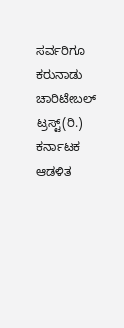ಸರ್ವರಿಗೂ ಕರುನಾಡು ಚಾರಿಟೇಬಲ್ ಟ್ರಸ್ಟ್(ರಿ.) ಕರ್ನಾಟಕ ಆಡಳಿತ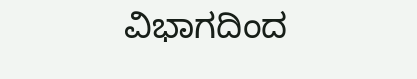ವಿಭಾಗದಿಂದ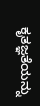ಕೃತಜ್ಞತೆಯನ್ನು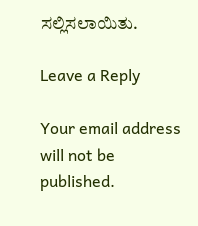ಸಲ್ಲಿಸಲಾಯಿತು.

Leave a Reply

Your email address will not be published.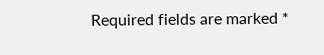Required fields are marked *